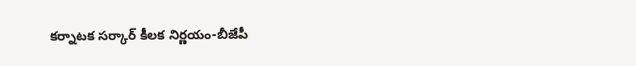కర్నాటక సర్కార్ కీలక నిర్ణయం-బీజేపీ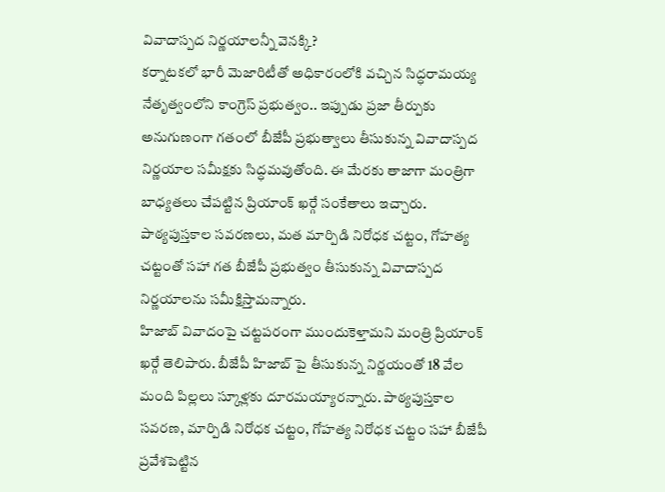వివాదాస్పద నిర్ణయాలన్నీ వెనక్కి?
కర్నాటకలో భారీ మెజారిటీతో అధికారంలోకి వచ్చిన సిద్ధరామయ్య నేతృత్వంలోని కాంగ్రెస్ ప్రభుత్వం.. ఇప్పుడు ప్రజా తీర్పుకు అనుగుణంగా గతంలో బీజేపీ ప్రభుత్వాలు తీసుకున్న వివాదాస్పద నిర్ణయాల సమీక్షకు సిద్ధమవుతోంది. ఈ మేరకు తాజాగా మంత్రిగా బాధ్యతలు చేపట్టిన ప్రియాంక్ ఖర్గే సంకేతాలు ఇచ్చారు. పాఠ్యపుస్తకాల సవరణలు, మత మార్పిడి నిరోధక చట్టం, గోహత్య చట్టంతో సహా గత బీజేపీ ప్రభుత్వం తీసుకున్న వివాదాస్పద నిర్ణయాలను సమీక్షిస్తామన్నారు.
హిజాబ్ వివాదంపై చట్టపరంగా ముందుకెళ్తామని మంత్రి ప్రియాంక్ ఖర్గే తెలిపారు. బీజేపీ హిజాబ్ పై తీసుకున్న నిర్ణయంతో 18 వేల మంది పిల్లలు స్కూళ్లకు దూరమయ్యారన్నారు. పాఠ్యపుస్తకాల సవరణ, మార్పిడి నిరోధక చట్టం, గోహత్య నిరోధక చట్టం సహా బీజేపీ ప్రవేశపెట్టిన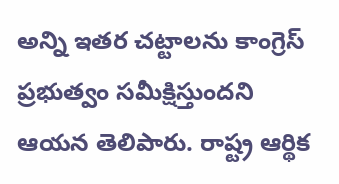అన్ని ఇతర చట్టాలను కాంగ్రెస్ ప్రభుత్వం సమీక్షిస్తుందని ఆయన తెలిపారు. రాష్ట్ర ఆర్థిక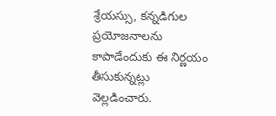శ్రేయస్సు, కన్నడిగుల ప్రయోజనాలను కాపాడేందుకు ఈ నిర్ణయం తీసుకున్నట్లు వెల్లడించారు.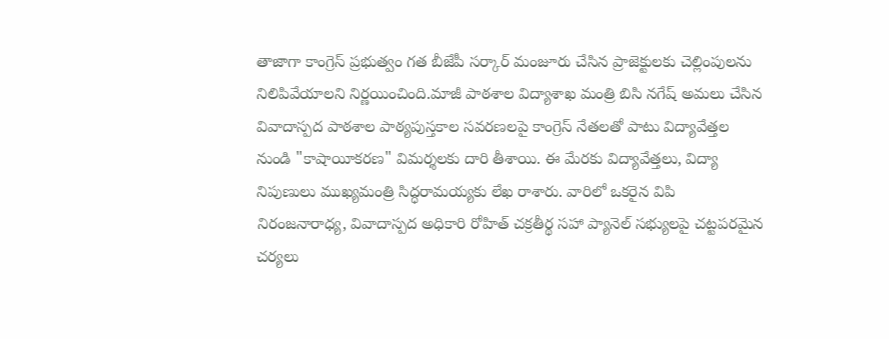తాజాగా కాంగ్రెస్ ప్రభుత్వం గత బీజేపీ సర్కార్ మంజూరు చేసిన ప్రాజెక్టులకు చెల్లింపులను నిలిపివేయాలని నిర్ణయించింది.మాజీ పాఠశాల విద్యాశాఖ మంత్రి బిసి నగేష్ అమలు చేసిన వివాదాస్పద పాఠశాల పాఠ్యపుస్తకాల సవరణలపై కాంగ్రెస్ నేతలతో పాటు విద్యావేత్తల నుండి "కాషాయీకరణ" విమర్శలకు దారి తీశాయి. ఈ మేరకు విద్యావేత్తలు, విద్యా నిపుణులు ముఖ్యమంత్రి సిద్ధరామయ్యకు లేఖ రాశారు. వారిలో ఒకరైన విపి నిరంజనారాధ్య, వివాదాస్పద అధికారి రోహిత్ చక్రతీర్థ సహా ప్యానెల్ సభ్యులపై చట్టపరమైన చర్యలు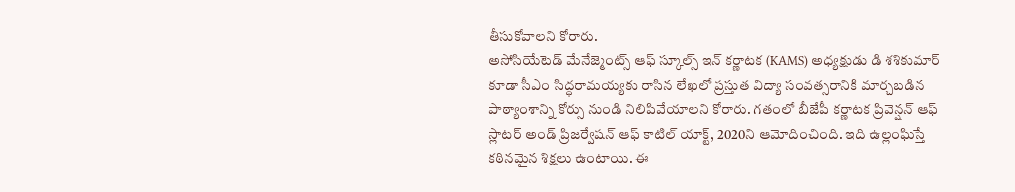తీసుకోవాలని కోరారు.
అసోసియేటెడ్ మేనేజ్మెంట్స్ ఆఫ్ స్కూల్స్ ఇన్ కర్ణాటక (KAMS) అధ్యక్షుడు డి శశికుమార్ కూడా సీఎం సిద్ధరామయ్యకు రాసిన లేఖలో ప్రస్తుత విద్యా సంవత్సరానికి మార్చబడిన పాఠ్యాంశాన్ని కోర్సు నుండి నిలిపివేయాలని కోరారు. గతంలో బీజేపీ కర్ణాటక ప్రివెన్షన్ ఆఫ్ స్లాటర్ అండ్ ప్రిజర్వేషన్ ఆఫ్ కాటిల్ యాక్ట్, 2020ని ఆమోదించింది. ఇది ఉల్లంఘిస్తే కఠినమైన శిక్షలు ఉంటాయి. ఈ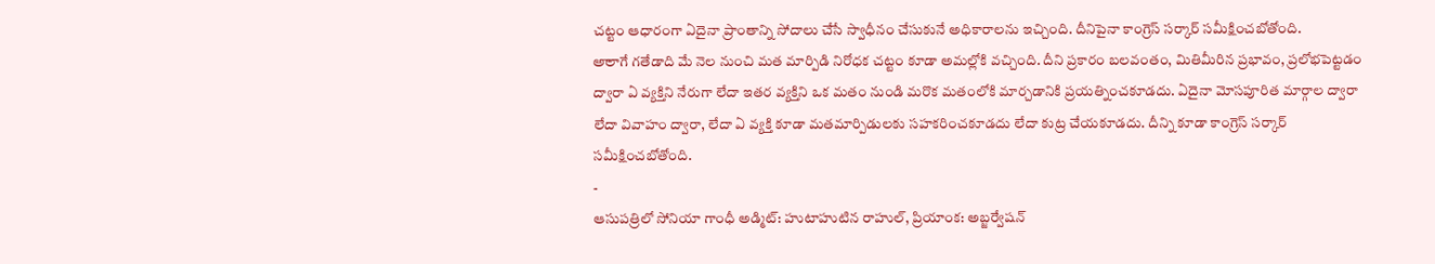చట్టం ఆధారంగా ఏదైనా ప్రాంతాన్ని సోదాలు చేసే స్వాధీనం చేసుకునే అధికారాలను ఇచ్చింది. దీనిపైనా కాంగ్రెస్ సర్కార్ సమీక్షించబోతోంది.
అాలాగే గతేడాది మే నెల నుంచి మత మార్పిడి నిరోధక చట్టం కూడా అమల్లోకి వచ్చింది. దీని ప్రకారం బలవంతం, మితిమీరిన ప్రభావం, ప్రలోభపెట్టడం ద్వారా ఏ వ్యక్తిని నేరుగా లేదా ఇతర వ్యక్తిని ఒక మతం నుండి మరొక మతంలోకి మార్చడానికి ప్రయత్నించకూడదు. ఏదైనా మోసపూరిత మార్గాల ద్వారా లేదా వివాహం ద్వారా, లేదా ఏ వ్యక్తి కూడా మతమార్పిడులకు సహకరించకూడదు లేదా కుట్ర చేయకూడదు. దీన్ని కూడా కాంగ్రెస్ సర్కార్ సమీక్షించబోతోంది.
-
ఆసుపత్రిలో సోనియా గాంధీ అడ్మిట్: హుటాహుటిన రాహుల్, ప్రియాంక: అబ్జర్వేషన్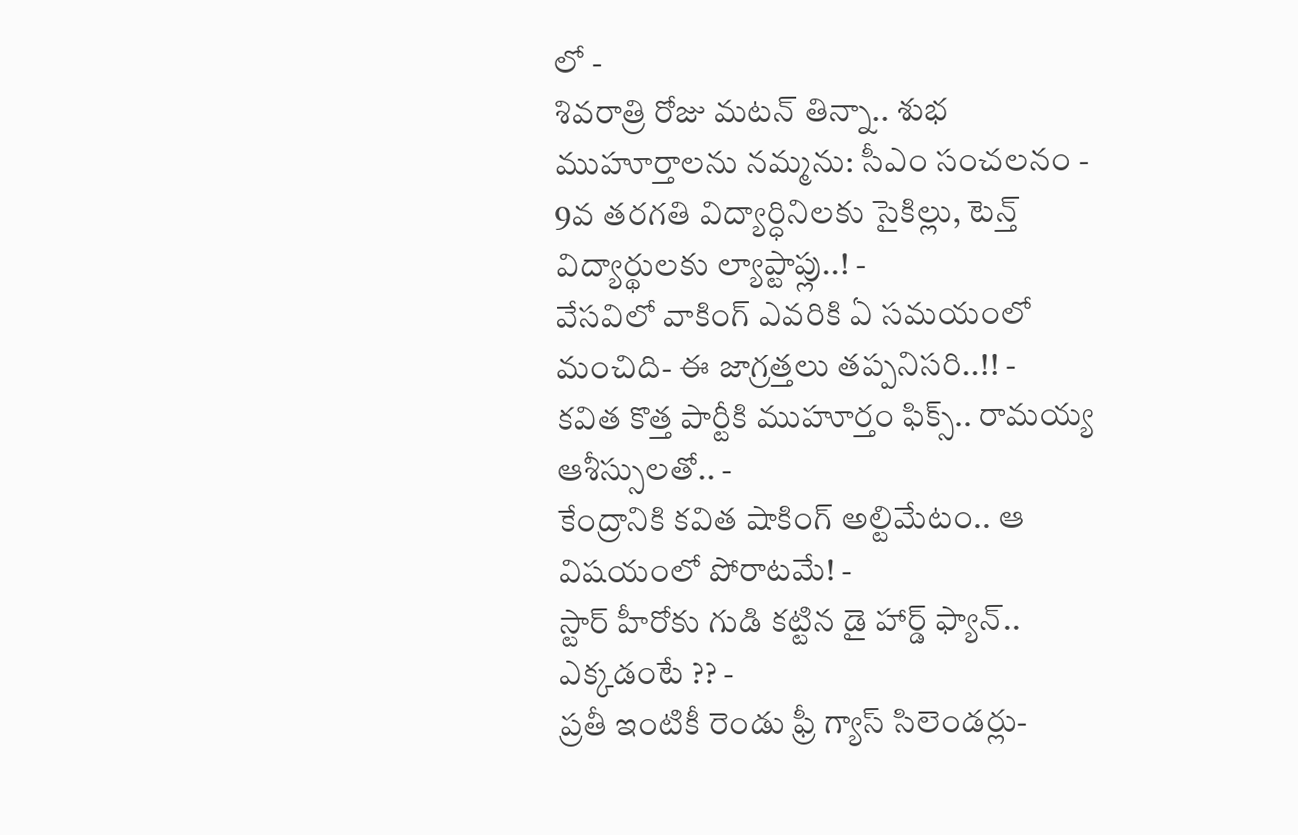లో -
శివరాత్రి రోజు మటన్ తిన్నా.. శుభ ముహూర్తాలను నమ్మను: సీఎం సంచలనం -
9వ తరగతి విద్యార్ధినిలకు సైకిల్లు, టెన్త్ విద్యార్థులకు ల్యాప్టాప్లు..! -
వేసవిలో వాకింగ్ ఎవరికి ఏ సమయంలో మంచిది- ఈ జాగ్రత్తలు తప్పనిసరి..!! -
కవిత కొత్త పార్టీకి ముహూర్తం ఫిక్స్.. రామయ్య ఆశీస్సులతో.. -
కేంద్రానికి కవిత షాకింగ్ అల్టిమేటం.. ఆ విషయంలో పోరాటమే! -
స్టార్ హీరోకు గుడి కట్టిన డై హార్డ్ ఫ్యాన్.. ఎక్కడంటే ?? -
ప్రతీ ఇంటికీ రెండు ఫ్రీ గ్యాస్ సిలెండర్లు-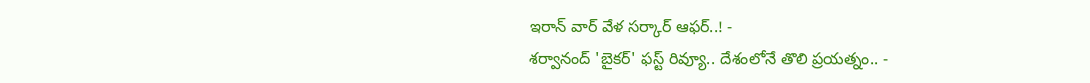ఇరాన్ వార్ వేళ సర్కార్ ఆఫర్..! -
శర్వానంద్ 'బైకర్' ఫస్ట్ రివ్యూ.. దేశంలోనే తొలి ప్రయత్నం.. -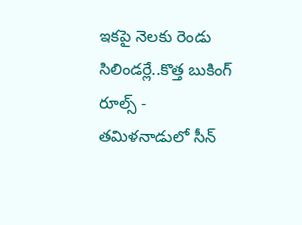ఇకపై నెలకు రెండు సిలిండర్లే..కొత్త బుకింగ్ రూల్స్ -
తమిళనాడులో సీన్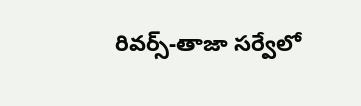రివర్స్-తాజా సర్వేలో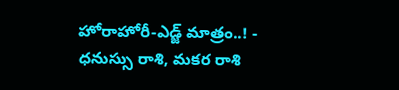హోరాహోరీ-ఎడ్జ్ మాత్రం..! -
ధనుస్సు రాశి, మకర రాశి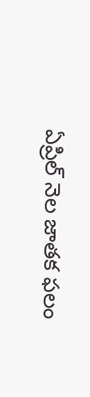ఏప్రిల్ నెల జాతక ఫలం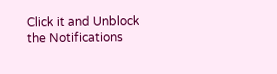Click it and Unblock the Notifications